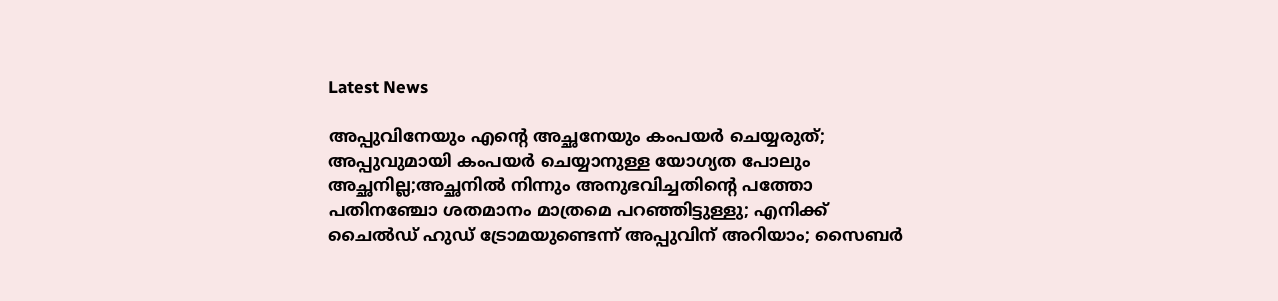Latest News

അപ്പുവിനേയും എന്റെ അച്ഛനേയും കംപയര്‍ ചെയ്യരുത്; അപ്പുവുമായി കംപയര്‍ ചെയ്യാനുള്ള യോഗ്യത പോലും അച്ഛനില്ല;അച്ഛനില്‍ നിന്നും അനുഭവിച്ചതിന്റെ പത്തോ പതിനഞ്ചോ ശതമാനം മാത്രമെ പറഞ്ഞിട്ടുള്ളു; എനിക്ക് ചൈല്‍ഡ് ഹുഡ് ട്രോമയുണ്ടെന്ന് അപ്പുവിന് അറിയാം; സൈബര്‍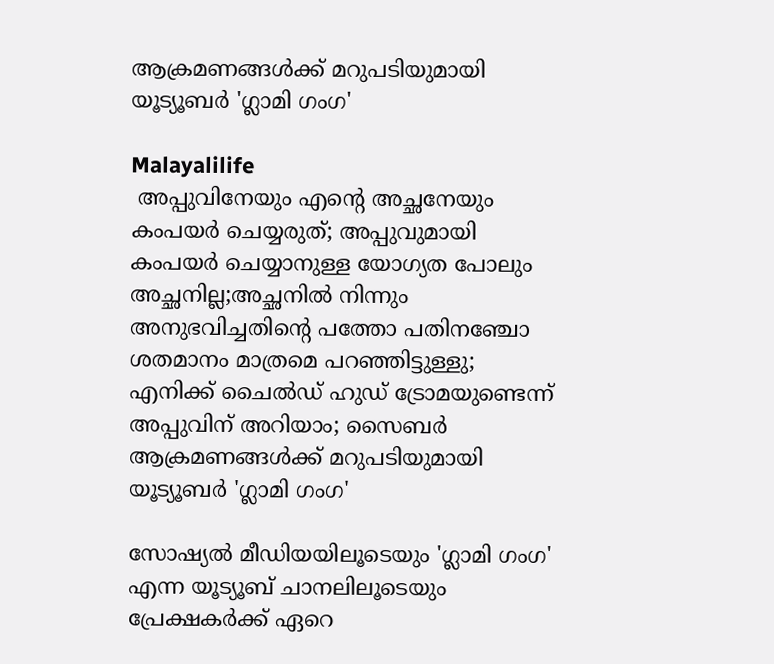ആക്രമണങ്ങള്‍ക്ക് മറുപടിയുമായി യൂട്യൂബര്‍ 'ഗ്ലാമി ഗംഗ'

Malayalilife
 അപ്പുവിനേയും എന്റെ അച്ഛനേയും കംപയര്‍ ചെയ്യരുത്; അപ്പുവുമായി കംപയര്‍ ചെയ്യാനുള്ള യോഗ്യത പോലും അച്ഛനില്ല;അച്ഛനില്‍ നിന്നും അനുഭവിച്ചതിന്റെ പത്തോ പതിനഞ്ചോ ശതമാനം മാത്രമെ പറഞ്ഞിട്ടുള്ളു; എനിക്ക് ചൈല്‍ഡ് ഹുഡ് ട്രോമയുണ്ടെന്ന് അപ്പുവിന് അറിയാം; സൈബര്‍ ആക്രമണങ്ങള്‍ക്ക് മറുപടിയുമായി യൂട്യൂബര്‍ 'ഗ്ലാമി ഗംഗ'

സോഷ്യല്‍ മീഡിയയിലൂടെയും 'ഗ്ലാമി ഗംഗ' എന്ന യൂട്യൂബ് ചാനലിലൂടെയും പ്രേക്ഷകര്‍ക്ക് ഏറെ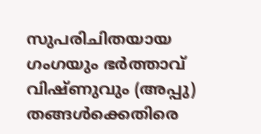സുപരിചിതയായ ഗംഗയും ഭര്‍ത്താവ് വിഷ്ണുവും (അപ്പു) തങ്ങള്‍ക്കെതിരെ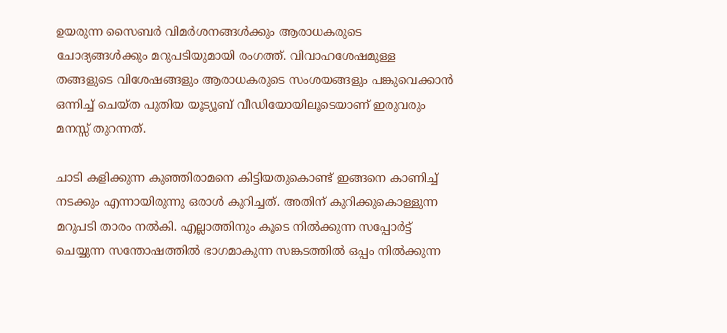ഉയരുന്ന സൈബര്‍ വിമര്‍ശനങ്ങള്‍ക്കും ആരാധകരുടെ ചോദ്യങ്ങള്‍ക്കും മറുപടിയുമായി രംഗത്ത്. വിവാഹശേഷമുള്ള തങ്ങളുടെ വിശേഷങ്ങളും ആരാധകരുടെ സംശയങ്ങളും പങ്കുവെക്കാന്‍ ഒന്നിച്ച് ചെയ്ത പുതിയ യൂട്യൂബ് വീഡിയോയിലൂടെയാണ് ഇരുവരും മനസ്സ് തുറന്നത്.

ചാടി കളിക്കുന്ന കുഞ്ഞിരാമനെ കിട്ടിയതുകൊണ്ട് ഇങ്ങനെ കാണിച്ച് നടക്കും എന്നായിരുന്നു ഒരാള്‍ കുറിച്ചത്. അതിന് കുറിക്കുകൊള്ളുന്ന മറുപടി താരം നല്‍കി. എല്ലാത്തിനും കൂടെ നില്‍ക്കുന്ന സപ്പോര്‍ട്ട് ചെയ്യുന്ന സന്തോഷത്തില്‍ ഭാഗമാകുന്ന സങ്കടത്തില്‍ ഒപ്പം നില്‍ക്കുന്ന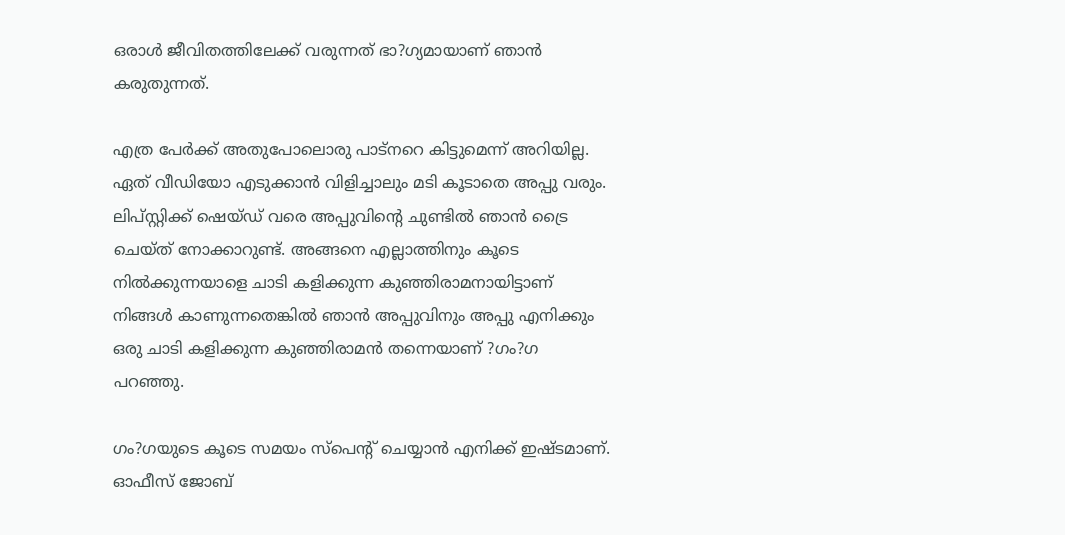ഒരാള്‍ ജീവിതത്തിലേക്ക് വരുന്നത് ഭാ?ഗ്യമായാണ് ഞാന്‍ കരുതുന്നത്.

എത്ര പേര്‍ക്ക് അതുപോലൊരു പാട്‌നറെ കിട്ടുമെന്ന് അറിയില്ല. ഏത് വീഡിയോ എടുക്കാന്‍ വിളിച്ചാലും മടി കൂടാതെ അപ്പു വരും. ലിപ്സ്റ്റിക്ക് ഷെയ്ഡ് വരെ അപ്പുവിന്റെ ചുണ്ടില്‍ ഞാന്‍ ട്രൈ ചെയ്ത് നോക്കാറുണ്ട്. അങ്ങനെ എല്ലാത്തിനും കൂടെ നില്‍ക്കുന്നയാളെ ചാടി കളിക്കുന്ന കുഞ്ഞിരാമനായിട്ടാണ് നിങ്ങള്‍ കാണുന്നതെങ്കില്‍ ഞാന്‍ അപ്പുവിനും അപ്പു എനിക്കും ഒരു ചാടി കളിക്കുന്ന കുഞ്ഞിരാമന്‍ തന്നെയാണ് ?ഗം?ഗ പറഞ്ഞു.

ഗം?ഗയുടെ കൂടെ സമയം സ്‌പെന്റ് ചെയ്യാന്‍ എനിക്ക് ഇഷ്ടമാണ്. ഓഫീസ് ജോബ്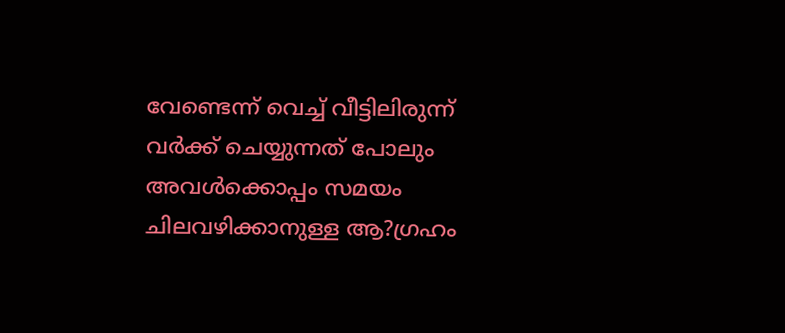വേണ്ടെന്ന് വെച്ച് വീട്ടിലിരുന്ന് വര്‍ക്ക് ചെയ്യുന്നത് പോലും അവള്‍ക്കൊപ്പം സമയം ചിലവഴിക്കാനുള്ള ആ?ഗ്രഹം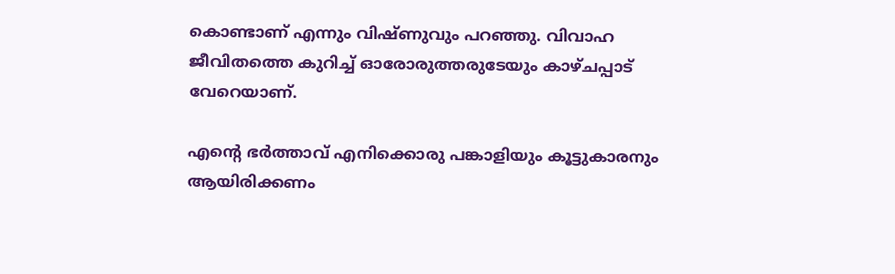കൊണ്ടാണ് എന്നും വിഷ്ണുവും പറഞ്ഞു. വിവാഹ ജീവിതത്തെ കുറിച്ച് ഓരോരുത്തരുടേയും കാഴ്ചപ്പാട് വേറെയാണ്.

എന്റെ ഭര്‍ത്താവ് എനിക്കൊരു പങ്കാളിയും കൂട്ടുകാരനും ആയിരിക്കണം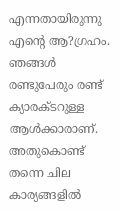എന്നതായിരുന്നു എന്റെ ആ?ഗ്രഹം. ഞങ്ങള്‍ രണ്ടുപേരും രണ്ട് ക്യാരക്ടറുള്ള ആള്‍ക്കാരാണ്. അതുകൊണ്ട് തന്നെ ചില കാര്യങ്ങളില്‍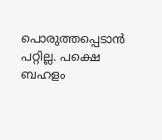പൊരുത്തപ്പെടാന്‍ പറ്റില്ല. പക്ഷെ ബഹളം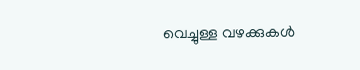വെച്ചുള്ള വഴക്കുകള്‍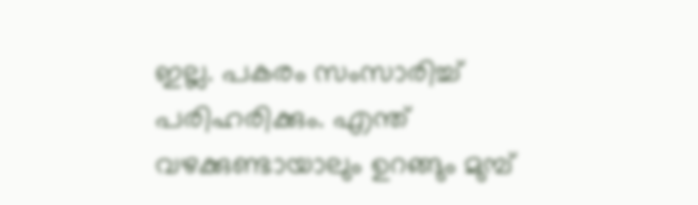ഇല്ല. പകരം സംസാരിച്ച് പരിഹരിക്കും. എന്ത് വഴക്കുണ്ടായാലും ഉറങ്ങും മുമ്പ്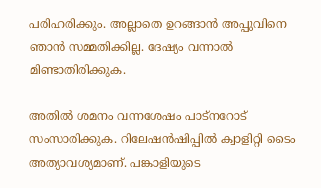പരിഹരിക്കും. അല്ലാതെ ഉറങ്ങാന്‍ അപ്പുവിനെ ഞാന്‍ സമ്മതിക്കില്ല. ദേഷ്യം വന്നാല്‍ മിണ്ടാതിരിക്കുക.

അതില്‍ ശമനം വന്നശേഷം പാട്‌നറോട് സംസാരിക്കുക. റിലേഷന്‍ഷിപ്പില്‍ ക്വാളിറ്റി ടൈം അത്യാവശ്യമാണ്. പങ്കാളിയുടെ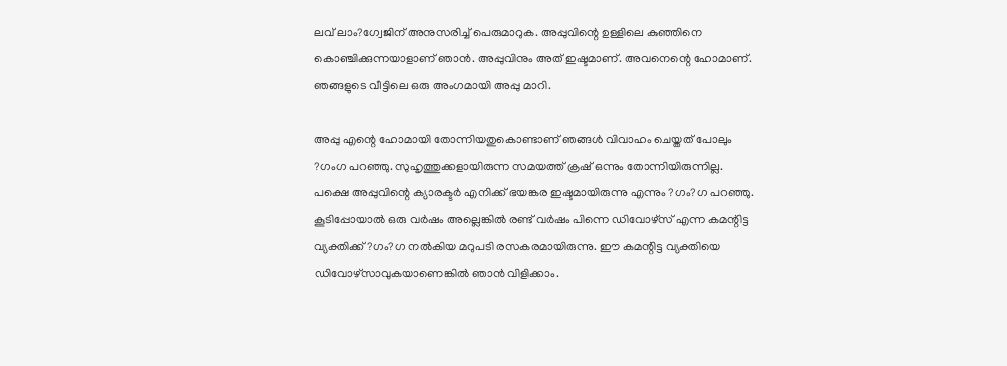ലവ് ലാം?ഗ്വേജിന് അനുസരിച്ച് പെരുമാറുക. അപ്പുവിന്റെ ഉള്ളിലെ കുഞ്ഞിനെ കൊഞ്ചിക്കുന്നയാളാണ് ഞാന്‍. അപ്പുവിനും അത് ഇഷ്ടമാണ്. അവനെന്റെ ഹോമാണ്. ഞങ്ങളുടെ വീട്ടിലെ ഒരു അംഗമായി അപ്പു മാറി.

അപ്പു എന്റെ ഹോമായി തോന്നിയതുകൊണ്ടാണ് ഞങ്ങള്‍ വിവാഹം ചെയ്തത് പോലും ?ഗംഗ പറഞ്ഞു. സുഹൃത്തുക്കളായിരുന്ന സമയത്ത് ക്രഷ് ഒന്നും തോന്നിയിരുന്നില്ല. പക്ഷെ അപ്പുവിന്റെ ക്യാരക്ടര്‍ എനിക്ക് ഭയങ്കര ഇഷ്ടമായിരുന്നു എന്നും ?ഗം?ഗ പറഞ്ഞു. കൂടിപ്പോയാല്‍ ഒരു വര്‍ഷം അല്ലെങ്കില്‍ രണ്ട് വര്‍ഷം പിന്നെ ഡിവോഴ്‌സ് എന്ന കമന്റിട്ട വ്യക്തിക്ക് ?ഗം?ഗ നല്‍കിയ മറുപടി രസകരമായിരുന്നു. ഈ കമന്റിട്ട വ്യക്തിയെ ഡിവോഴ്‌സാവുകയാണെങ്കില്‍ ഞാന്‍ വിളിക്കാം.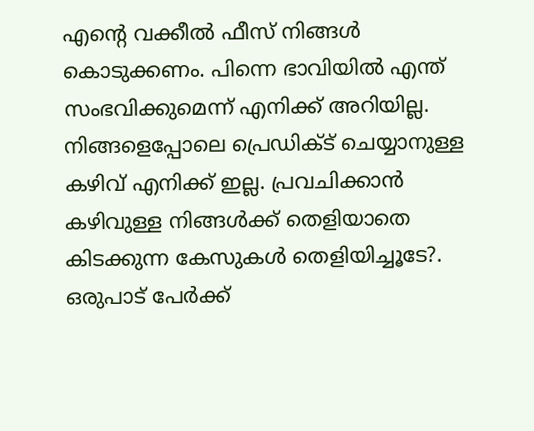എന്റെ വക്കീല്‍ ഫീസ് നിങ്ങള്‍ കൊടുക്കണം. പിന്നെ ഭാവിയില്‍ എന്ത് സംഭവിക്കുമെന്ന് എനിക്ക് അറിയില്ല. നിങ്ങളെപ്പോലെ പ്രെഡിക്ട് ചെയ്യാനുള്ള കഴിവ് എനിക്ക് ഇല്ല. പ്രവചിക്കാന്‍ കഴിവുള്ള നിങ്ങള്‍ക്ക് തെളിയാതെ കിടക്കുന്ന കേസുകള്‍ തെളിയിച്ചൂടേ?. ഒരുപാട് പേര്‍ക്ക്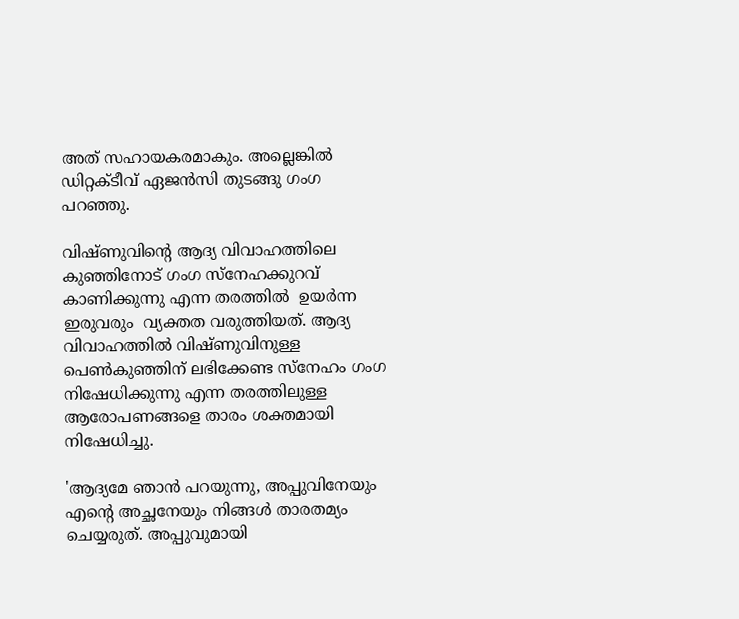അത് സഹായകരമാകും. അല്ലെങ്കില്‍ ഡിറ്റക്ടീവ് ഏജന്‍സി തുടങ്ങു ഗംഗ പറഞ്ഞു.

വിഷ്ണുവിന്റെ ആദ്യ വിവാഹത്തിലെ കുഞ്ഞിനോട് ഗംഗ സ്‌നേഹക്കുറവ് കാണിക്കുന്നു എന്ന തരത്തില്‍  ഉയര്‍ന്ന ഇരുവരും  വ്യക്തത വരുത്തിയത്. ആദ്യ വിവാഹത്തില്‍ വിഷ്ണുവിനുള്ള പെണ്‍കുഞ്ഞിന് ലഭിക്കേണ്ട സ്‌നേഹം ഗംഗ നിഷേധിക്കുന്നു എന്ന തരത്തിലുള്ള ആരോപണങ്ങളെ താരം ശക്തമായി നിഷേധിച്ചു.

'ആദ്യമേ ഞാന്‍ പറയുന്നു, അപ്പുവിനേയും എന്റെ അച്ഛനേയും നിങ്ങള്‍ താരതമ്യം ചെയ്യരുത്. അപ്പുവുമായി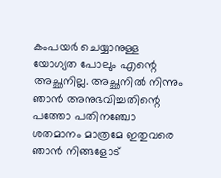കംപയര്‍ ചെയ്യാനുള്ള യോഗ്യത പോലും എന്റെ അച്ഛനില്ല. അച്ഛനില്‍ നിന്നും ഞാന്‍ അനുഭവിച്ചതിന്റെ പത്തോ പതിനഞ്ചോ ശതമാനം മാത്രമേ ഇതുവരെ ഞാന്‍ നിങ്ങളോട്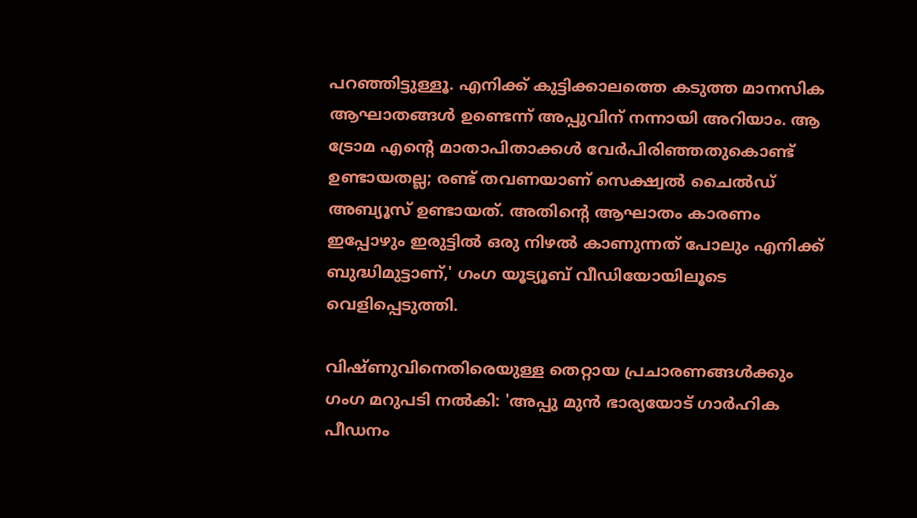പറഞ്ഞിട്ടുള്ളൂ. എനിക്ക് കുട്ടിക്കാലത്തെ കടുത്ത മാനസിക ആഘാതങ്ങള്‍ ഉണ്ടെന്ന് അപ്പുവിന് നന്നായി അറിയാം. ആ ട്രോമ എന്റെ മാതാപിതാക്കള്‍ വേര്‍പിരിഞ്ഞതുകൊണ്ട് ഉണ്ടായതല്ല; രണ്ട് തവണയാണ് സെക്ഷ്വല്‍ ചൈല്‍ഡ് അബ്യൂസ് ഉണ്ടായത്. അതിന്റെ ആഘാതം കാരണം ഇപ്പോഴും ഇരുട്ടില്‍ ഒരു നിഴല്‍ കാണുന്നത് പോലും എനിക്ക് ബുദ്ധിമുട്ടാണ്,' ഗംഗ യൂട്യൂബ് വീഡിയോയിലൂടെ വെളിപ്പെടുത്തി.

വിഷ്ണുവിനെതിരെയുള്ള തെറ്റായ പ്രചാരണങ്ങള്‍ക്കും ഗംഗ മറുപടി നല്‍കി: 'അപ്പു മുന്‍ ഭാര്യയോട് ഗാര്‍ഹിക പീഡനം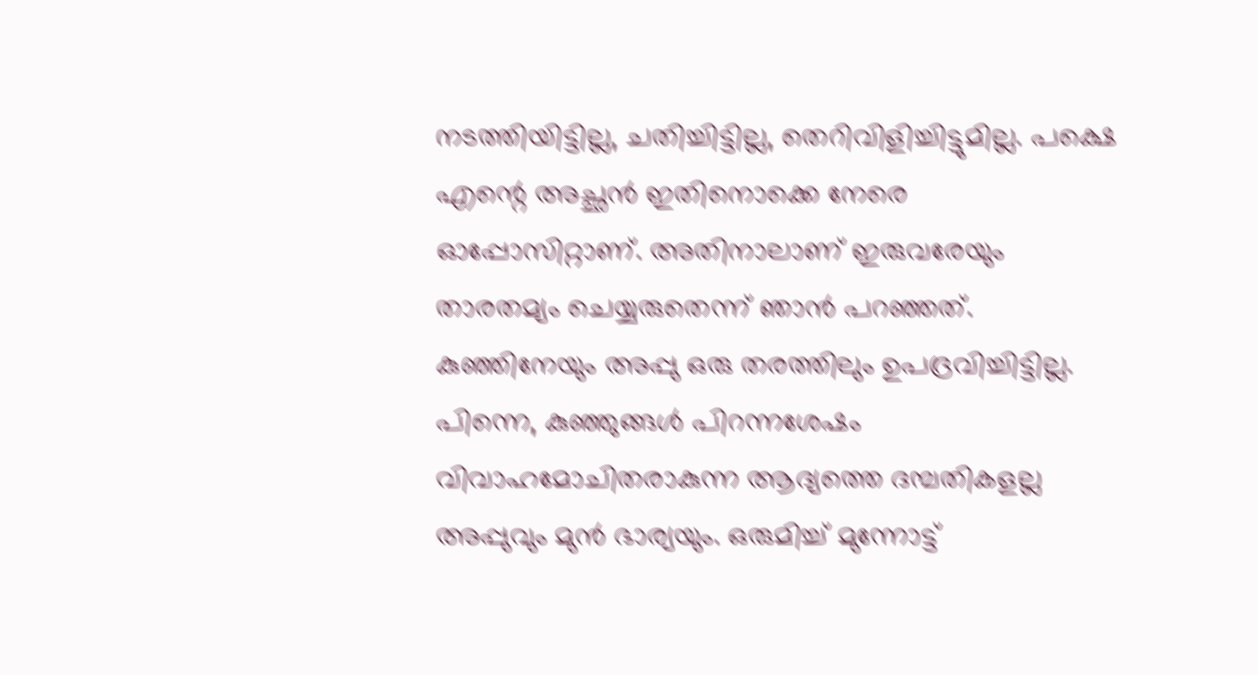നടത്തിയിട്ടില്ല, ചതിച്ചിട്ടില്ല, തെറിവിളിച്ചിട്ടുമില്ല. പക്ഷെ എന്റെ അച്ഛന്‍ ഇതിനൊക്കെ നേരെ ഓപ്പോസിറ്റാണ്. അതിനാലാണ് ഇരുവരേയും താരതമ്യം ചെയ്യരുതെന്ന് ഞാന്‍ പറഞ്ഞത്. കുഞ്ഞിനേയും അപ്പു ഒരു തരത്തിലും ഉപദ്രവിച്ചിട്ടില്ല. പിന്നെ, കുഞ്ഞുങ്ങള്‍ പിറന്നശേഷം വിവാഹമോചിതരാകുന്ന ആദ്യത്തെ ദമ്പതികളല്ല അപ്പുവും മുന്‍ ഭാര്യയും. ഒരുമിച്ച് മുന്നോട്ട്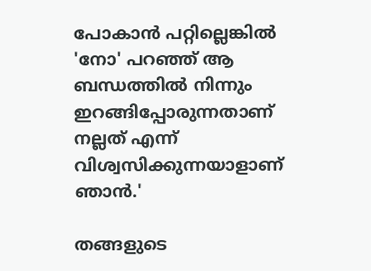പോകാന്‍ പറ്റില്ലെങ്കില്‍ 'നോ' പറഞ്ഞ് ആ ബന്ധത്തില്‍ നിന്നും ഇറങ്ങിപ്പോരുന്നതാണ് നല്ലത് എന്ന് വിശ്വസിക്കുന്നയാളാണ് ഞാന്‍.'

തങ്ങളുടെ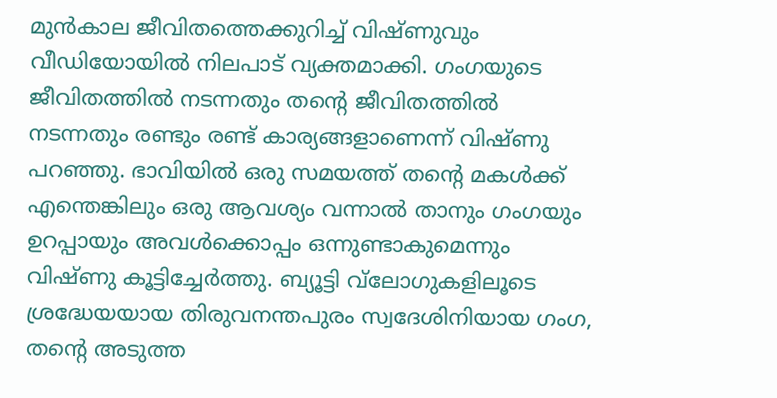മുന്‍കാല ജീവിതത്തെക്കുറിച്ച് വിഷ്ണുവും വീഡിയോയില്‍ നിലപാട് വ്യക്തമാക്കി. ഗംഗയുടെ ജീവിതത്തില്‍ നടന്നതും തന്റെ ജീവിതത്തില്‍ നടന്നതും രണ്ടും രണ്ട് കാര്യങ്ങളാണെന്ന് വിഷ്ണു പറഞ്ഞു. ഭാവിയില്‍ ഒരു സമയത്ത് തന്റെ മകള്‍ക്ക് എന്തെങ്കിലും ഒരു ആവശ്യം വന്നാല്‍ താനും ഗംഗയും ഉറപ്പായും അവള്‍ക്കൊപ്പം ഒന്നുണ്ടാകുമെന്നും വിഷ്ണു കൂട്ടിച്ചേര്‍ത്തു. ബ്യൂട്ടി വ്‌ലോഗുകളിലൂടെ ശ്രദ്ധേയയായ തിരുവനന്തപുരം സ്വദേശിനിയായ ഗംഗ, തന്റെ അടുത്ത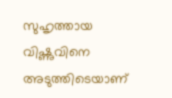സുഹൃത്തായ വിഷ്ണുവിനെ അടുത്തിടെയാണ്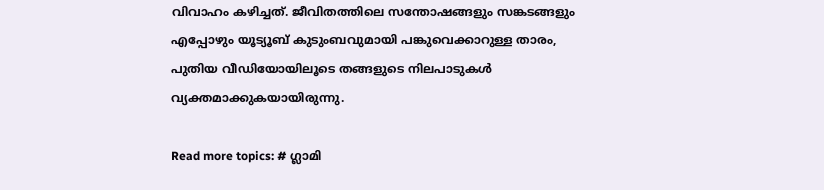വിവാഹം കഴിച്ചത്. ജീവിതത്തിലെ സന്തോഷങ്ങളും സങ്കടങ്ങളും എപ്പോഴും യൂട്യൂബ് കുടുംബവുമായി പങ്കുവെക്കാറുള്ള താരം, പുതിയ വീഡിയോയിലൂടെ തങ്ങളുടെ നിലപാടുകള്‍ വ്യക്തമാക്കുകയായിരുന്നു.

Read more topics: # ഗ്ലാമി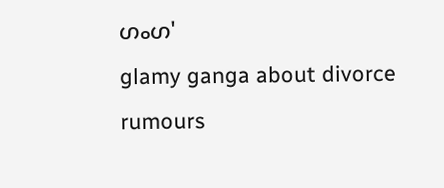ഗംഗ'
glamy ganga about divorce rumours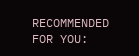RECOMMENDED FOR YOU: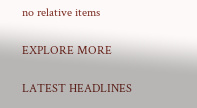no relative items

EXPLORE MORE

LATEST HEADLINES